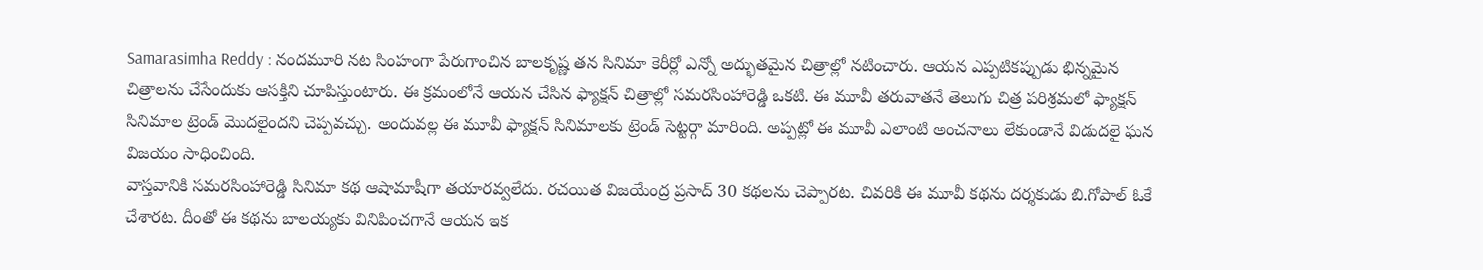Samarasimha Reddy : నందమూరి నట సింహంగా పేరుగాంచిన బాలకృష్ణ తన సినిమా కెరీర్లో ఎన్నో అద్భుతమైన చిత్రాల్లో నటించారు. ఆయన ఎప్పటికప్పుడు భిన్నమైన చిత్రాలను చేసేందుకు ఆసక్తిని చూపిస్తుంటారు. ఈ క్రమంలోనే ఆయన చేసిన ఫ్యాక్షన్ చిత్రాల్లో సమరసింహారెడ్డి ఒకటి. ఈ మూవీ తరువాతనే తెలుగు చిత్ర పరిశ్రమలో ఫ్యాక్షన్ సినిమాల ట్రెండ్ మొదలైందని చెప్పవచ్చు. అందువల్ల ఈ మూవీ ఫ్యాక్షన్ సినిమాలకు ట్రెండ్ సెట్టర్గా మారింది. అప్పట్లో ఈ మూవీ ఎలాంటి అంచనాలు లేకుండానే విడుదలై ఘన విజయం సాధించింది.
వాస్తవానికి సమరసింహారెడ్డి సినిమా కథ ఆషామాషీగా తయారవ్వలేదు. రచయిత విజయేంద్ర ప్రసాద్ 30 కథలను చెప్పారట. చివరికి ఈ మూవీ కథను దర్శకుడు బి.గోపాల్ ఓకే చేశారట. దీంతో ఈ కథను బాలయ్యకు వినిపించగానే ఆయన ఇక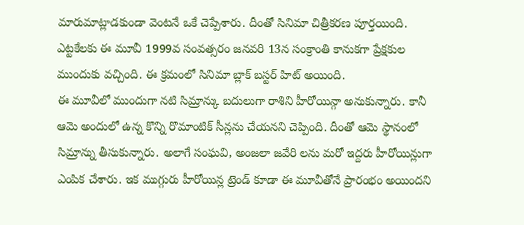మారుమాట్లాడకుండా వెంటనే ఒకే చెప్పేశారు. దీంతో సినిమా చిత్రీకరణ పూర్తయింది. ఎట్టకేలకు ఈ మూవీ 1999వ సంవత్సరం జనవరి 13న సంక్రాంతి కానుకగా ప్రేక్షకుల ముందుకు వచ్చింది. ఈ క్రమంలో సినిమా బ్లాక్ బస్టర్ హిట్ అయింది.
ఈ మూవీలో ముందుగా నటి సిమ్రాన్కు బదులుగా రాశిని హీరోయిన్గా అనుకున్నారు. కానీ ఆమె అందులో ఉన్న కొన్ని రొమాంటిక్ సీన్లను చేయనని చెప్పింది. దీంతో ఆమె స్థానంలో సిమ్రాన్ను తీసుకున్నారు. అలాగే సంఘవి, అంజలా జవేరి లను మరో ఇద్దరు హీరోయిన్లుగా ఎంపిక చేశారు. ఇక ముగ్గురు హీరోయిన్ల ట్రెండ్ కూడా ఈ మూవీతోనే ప్రారంభం అయిందని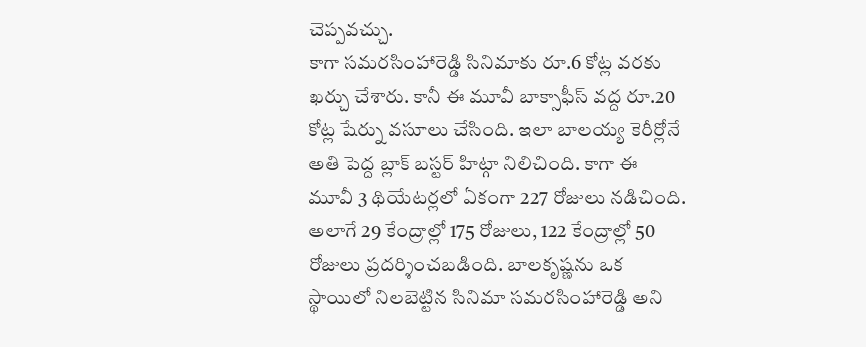చెప్పవచ్చు.
కాగా సమరసింహారెడ్డి సినిమాకు రూ.6 కోట్ల వరకు ఖర్చు చేశారు. కానీ ఈ మూవీ బాక్సాఫీస్ వద్ద రూ.20 కోట్ల షేర్ను వసూలు చేసింది. ఇలా బాలయ్య కెరీర్లోనే అతి పెద్ద బ్లాక్ బస్టర్ హిట్గా నిలిచింది. కాగా ఈ మూవీ 3 థియేటర్లలో ఏకంగా 227 రోజులు నడిచింది. అలాగే 29 కేంద్రాల్లో 175 రోజులు, 122 కేంద్రాల్లో 50 రోజులు ప్రదర్శించబడింది. బాలకృష్ణను ఒక స్థాయిలో నిలబెట్టిన సినిమా సమరసింహారెడ్డి అని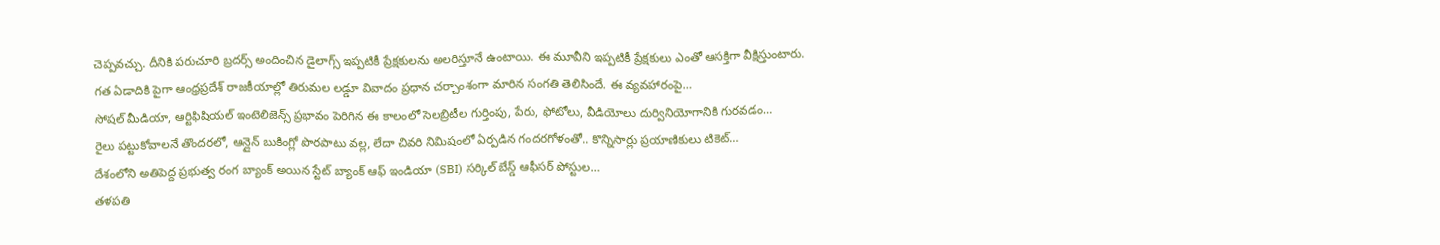చెప్పవచ్చు. దీనికి పరుచూరి బ్రదర్స్ అందించిన డైలాగ్స్ ఇప్పటికీ ప్రేక్షకులను అలరిస్తూనే ఉంటాయి. ఈ మూవీని ఇప్పటికీ ప్రేక్షకులు ఎంతో ఆసక్తిగా వీక్షిస్తుంటారు.
గత ఏడాదికి పైగా ఆంధ్రప్రదేశ్ రాజకీయాల్లో తిరుమల లడ్డూ వివాదం ప్రధాన చర్చాంశంగా మారిన సంగతి తెలిసిందే. ఈ వ్యవహారంపై…
సోషల్ మీడియా, ఆర్టిఫిషియల్ ఇంటెలిజెన్స్ ప్రభావం పెరిగిన ఈ కాలంలో సెలబ్రిటీల గుర్తింపు, పేరు, ఫోటోలు, వీడియోలు దుర్వినియోగానికి గురవడం…
రైలు పట్టుకోవాలనే తొందరలో, ఆన్లైన్ బుకింగ్లో పొరపాటు వల్ల, లేదా చివరి నిమిషంలో ఏర్పడిన గందరగోళంతో.. కొన్నిసార్లు ప్రయాణికులు టికెట్…
దేశంలోని అతిపెద్ద ప్రభుత్వ రంగ బ్యాంక్ అయిన స్టేట్ బ్యాంక్ ఆఫ్ ఇండియా (SBI) సర్కిల్ బేస్డ్ ఆఫీసర్ పోస్టుల…
తళపతి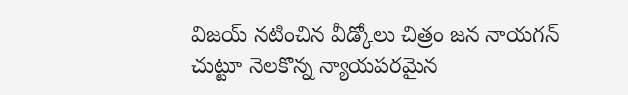విజయ్ నటించిన వీడ్కోలు చిత్రం జన నాయగన్ చుట్టూ నెలకొన్న న్యాయపరమైన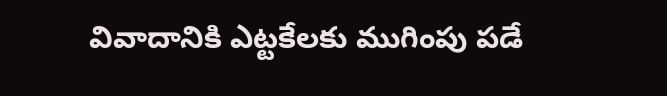వివాదానికి ఎట్టకేలకు ముగింపు పడే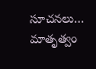సూచనలు…
మాతృత్వం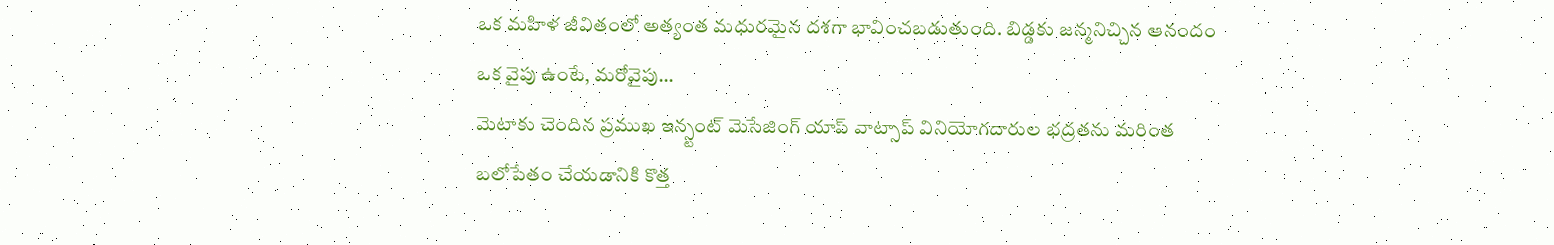ఒక మహిళ జీవితంలో అత్యంత మధురమైన దశగా భావించబడుతుంది. బిడ్డకు జన్మనిచ్చిన ఆనందం ఒక వైపు ఉంటే, మరోవైపు…
మెటాకు చెందిన ప్రముఖ ఇన్స్టంట్ మెసేజింగ్ యాప్ వాట్సాప్ వినియోగదారుల భద్రతను మరింత బలోపేతం చేయడానికి కొత్త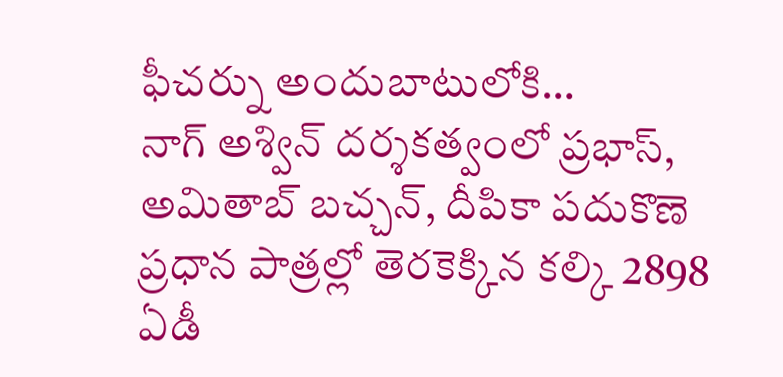ఫీచర్ను అందుబాటులోకి…
నాగ్ అశ్విన్ దర్శకత్వంలో ప్రభాస్, అమితాబ్ బచ్చన్, దీపికా పదుకొణె ప్రధాన పాత్రల్లో తెరకెక్కిన కల్కి 2898 ఏడీ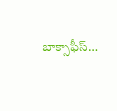బాక్సాఫీస్…